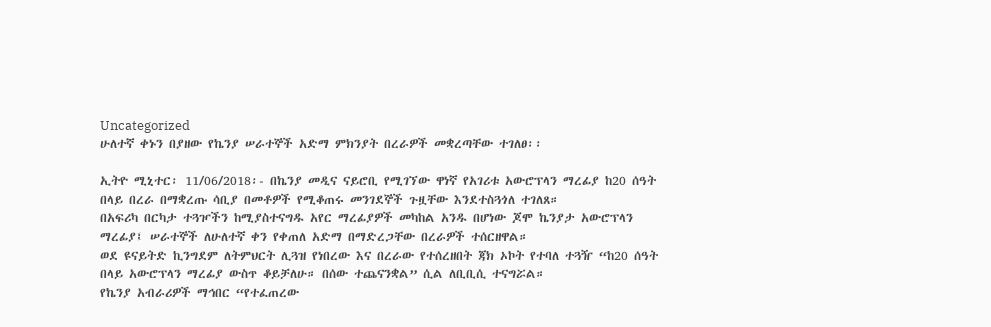Uncategorized
ሁለተኛ ቀኑን በያዘው የኬንያ ሠራተኞች አድማ ምክንያት በረራዎች መቋረጣቸው ተገለፀ፡፡

ኢትዮ ሚኒተር፡ 11/06/2018፡- በኬንያ መዲና ናይሮቢ የሚገኘው ዋነኛ የአገሪቱ አውሮፕላን ማረፊያ ከ20 ሰዓት በላይ በረራ በማቋረጡ ሳቢያ በመቶዎች የሚቆጠሩ መንገደኞች ጉዟቸው እንደተስጓጎለ ተገለጸ።
በአፍሪካ በርካታ ተጓዦችን ከሚያስተናግዱ አየር ማረፊያዎች መካከል አንዱ በሆነው ጆሞ ኬንያታ አውሮፕላን ማረፊያ፤ ሠራተኞች ለሁለተኛ ቀን የቀጠለ አድማ በማድረጋቸው በረራዎች ተሰርዘዋል።
ወደ ዩናይትድ ኪንግደም ለትምህርት ሊጓዝ የነበረው እና በረራው የተሰረዘበት ጃክ ኦኮት የተባለ ተጓዥ “ከ20 ሰዓት በላይ አውሮፕላን ማረፊያ ውስጥ ቆይቻለሁ። በሰው ተጨናንቋል” ሲል ለቢቢሲ ተናግሯል።
የኬንያ አብራሪዎች ማኅበር “የተፈጠረው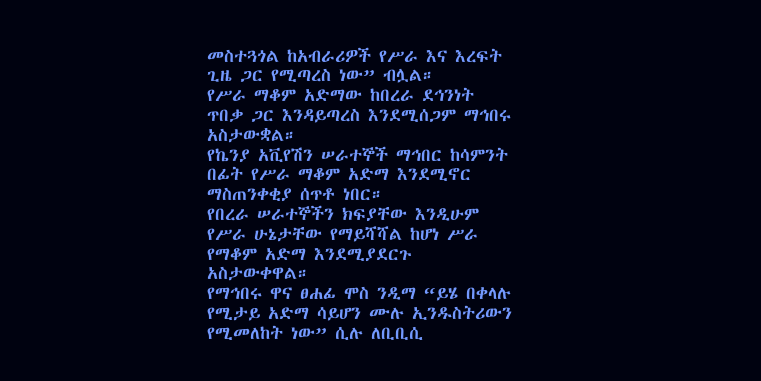መስተጓጎል ከአብራሪዎች የሥራ እና እረፍት ጊዜ ጋር የሚጣረስ ነው” ብሏል።
የሥራ ማቆም አድማው ከበረራ ደኅንነት ጥበቃ ጋር እንዳይጣረስ እንደሚሰጋም ማኅበሩ አስታውቋል።
የኬንያ አቪየሽን ሠራተኞች ማኅበር ከሳምንት በፊት የሥራ ማቆም አድማ እንደሚኖር ማስጠንቀቂያ ሰጥቶ ነበር።
የበረራ ሠራተኞችን ክፍያቸው እንዲሁም የሥራ ሁኔታቸው የማይሻሻል ከሆነ ሥራ የማቆም አድማ እንደሚያደርጉ አስታውቀዋል።
የማኅበሩ ዋና ፀሐፊ ሞስ ንዲማ “ይሄ በቀላሉ የሚታይ አድማ ሳይሆን ሙሉ ኢንዱስትሪውን የሚመለከት ነው” ሲሉ ለቢቢሲ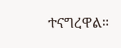ተናግረዋል።